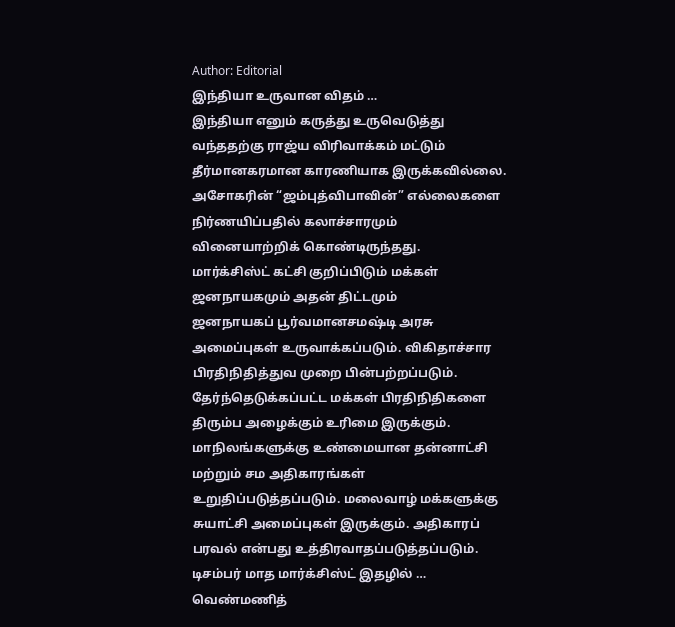Author: Editorial
இந்தியா உருவான விதம் …
இந்தியா எனும் கருத்து உருவெடுத்து வந்ததற்கு ராஜ்ய விரிவாக்கம் மட்டும் தீர்மானகரமான காரணியாக இருக்கவில்லை. அசோகரின் “ஜம்புத்விபாவின்” எல்லைகளை நிர்ணயிப்பதில் கலாச்சாரமும் வினையாற்றிக் கொண்டிருந்தது.
மார்க்சிஸ்ட் கட்சி குறிப்பிடும் மக்கள் ஜனநாயகமும் அதன் திட்டமும்
ஜனநாயகப் பூர்வமானசமஷ்டி அரசு அமைப்புகள் உருவாக்கப்படும். விகிதாச்சார பிரதிநிதித்துவ முறை பின்பற்றப்படும். தேர்ந்தெடுக்கப்பட்ட மக்கள் பிரதிநிதிகளை திரும்ப அழைக்கும் உரிமை இருக்கும். மாநிலங்களுக்கு உண்மையான தன்னாட்சி மற்றும் சம அதிகாரங்கள் உறுதிப்படுத்தப்படும். மலைவாழ் மக்களுக்கு சுயாட்சி அமைப்புகள் இருக்கும். அதிகாரப் பரவல் என்பது உத்திரவாதப்படுத்தப்படும்.
டிசம்பர் மாத மார்க்சிஸ்ட் இதழில் …
வெண்மணித்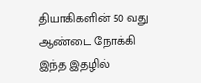தியாகிகளின் 50 வது ஆண்டை நோக்கி இந்த இதழில்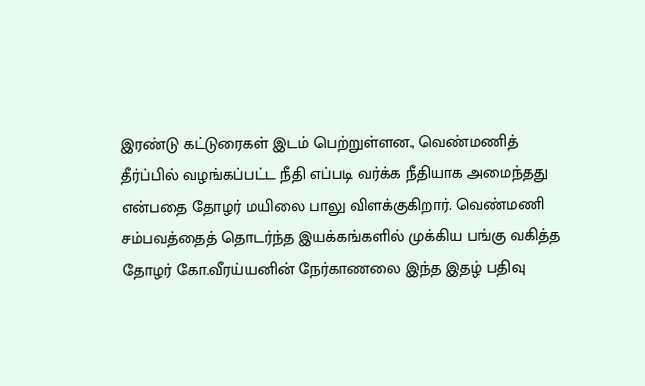இரண்டு கட்டுரைகள் இடம் பெற்றுள்ளன., வெண்மணித் தீர்ப்பில் வழங்கப்பட்ட நீதி எப்படி வர்க்க நீதியாக அமைந்தது என்பதை தோழர் மயிலை பாலு விளக்குகிறார். வெண்மணி சம்பவத்தைத் தொடர்ந்த இயக்கங்களில் முக்கிய பங்கு வகித்த தோழர் கோ.வீரய்யனின் நேர்காணலை இந்த இதழ் பதிவு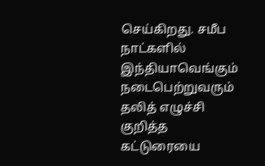செய்கிறது. சமீப நாட்களில் இந்தியாவெங்கும் நடைபெற்றுவரும் தலித் எழுச்சி குறித்த கட்டுரையை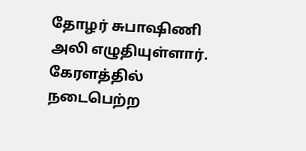தோழர் சுபாஷிணி அலி எழுதியுள்ளார். கேரளத்தில் நடைபெற்ற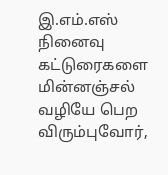இ.எம்.எஸ் நினைவு
கட்டுரைகளை மின்னஞ்சல் வழியே பெற விரும்புவோர்,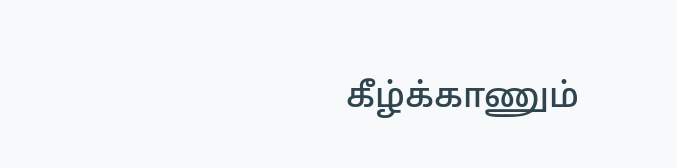கீழ்க்காணும்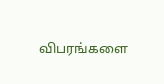விபரங்களை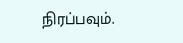நிரப்பவும்.